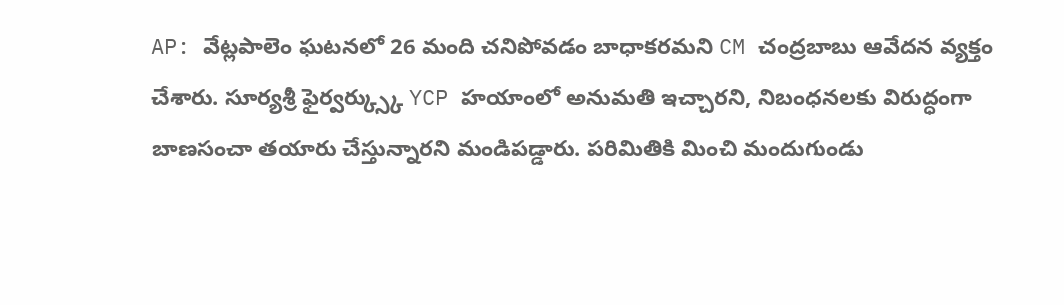AP: వేట్లపాలెం ఘటనలో 26 మంది చనిపోవడం బాధాకరమని CM చంద్రబాబు ఆవేదన వ్యక్తం చేశారు. సూర్యశ్రీ ఫైర్వర్క్స్కు YCP హయాంలో అనుమతి ఇచ్చారని, నిబంధనలకు విరుద్ధంగా బాణసంచా తయారు చేస్తున్నారని మండిపడ్డారు. పరిమితికి మించి మందుగుండు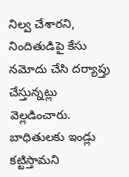నిల్వ చేశారని, నిందితుడిపై కేసు నమోదు చేసి దర్యాప్తు చేస్తున్నట్లు వెల్లడించారు. బాధితులకు ఇండ్లు కట్టిస్తామని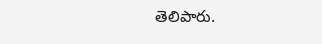తెలిపారు.